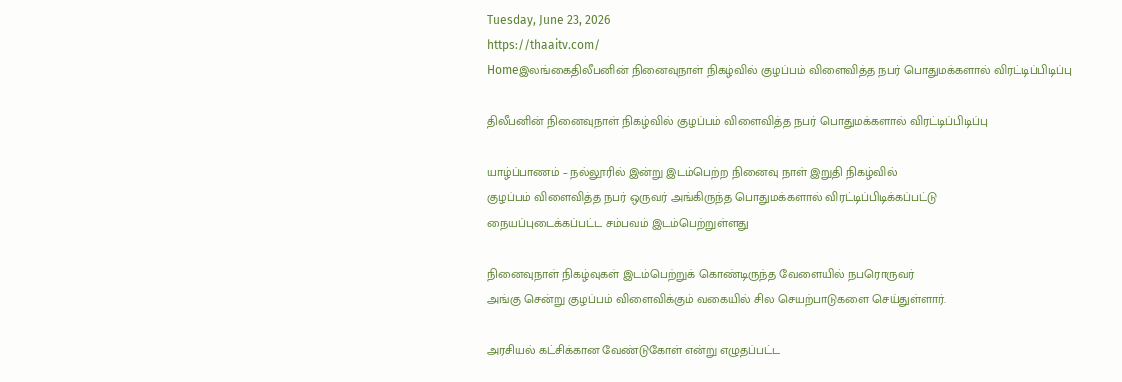Tuesday, June 23, 2026
https://thaaitv.com/
Homeஇலங்கைதிலீபனின் நினைவுநாள் நிகழ்வில் குழப்பம் விளைவித்த நபர் பொதுமக்களால் விரட்டிப்பிடிப்பு

திலீபனின் நினைவுநாள் நிகழ்வில் குழப்பம் விளைவித்த நபர் பொதுமக்களால் விரட்டிப்பிடிப்பு

யாழ்ப்பாணம் – நல்லூரில் இன்று இடம்பெற்ற நினைவு நாள் இறுதி நிகழ்வில்
குழப்பம் விளைவித்த நபர் ஒருவர் அங்கிருந்த பொதுமக்களால் விரட்டிப்பிடிக்கப்பட்டு
நையப்புடைக்கப்பட்ட சம்பவம் இடம்பெற்றுள்ளது

நினைவுநாள் நிகழ்வுகள் இடம்பெற்றுக் கொண்டிருந்த வேளையில் நபரொருவர்
அங்கு சென்று குழப்பம் விளைவிக்கும் வகையில் சில செயற்பாடுகளை செய்துள்ளார்.

அரசியல் கட்சிக்கான வேண்டுகோள் என்று எழுதப்பட்ட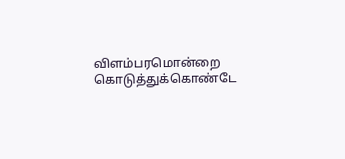விளம்பரமொன்றை
கொடுத்துக்கொண்டே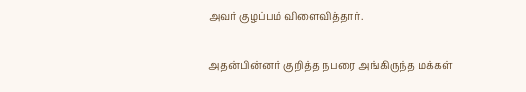அவர் குழப்பம் விளைவித்தார்.

அதன்பின்னர் குறித்த நபரை அங்கிருந்த மக்கள்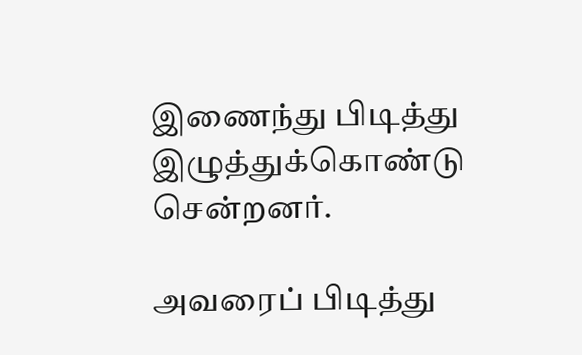இணைந்து பிடித்து இழுத்துக்கொண்டு சென்றனர்.

அவரைப் பிடித்து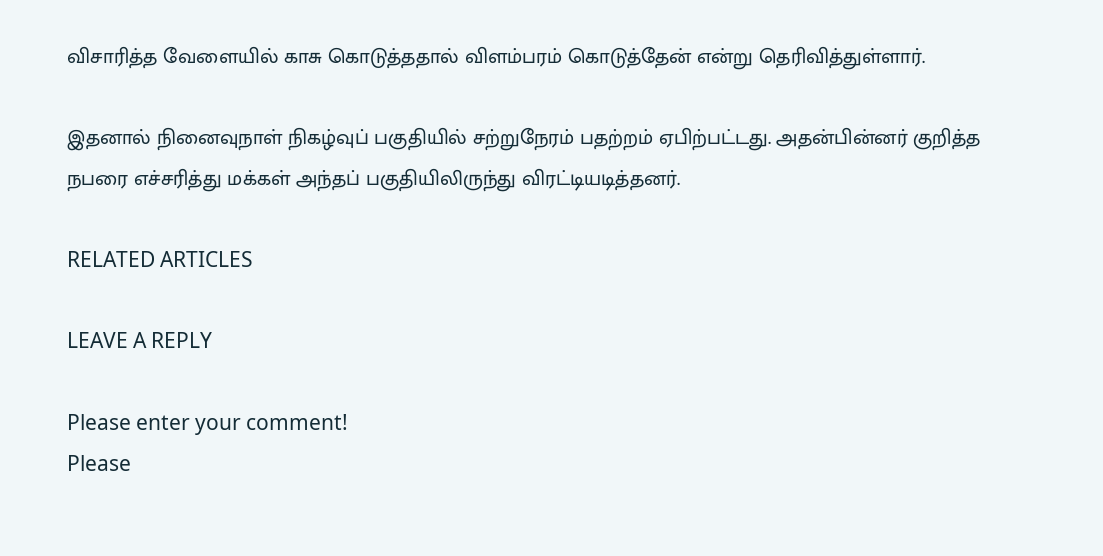விசாரித்த வேளையில் காசு கொடுத்ததால் விளம்பரம் கொடுத்தேன் என்று தெரிவித்துள்ளார்.

இதனால் நினைவுநாள் நிகழ்வுப் பகுதியில் சற்றுநேரம் பதற்றம் ஏபிற்பட்டது. அதன்பின்னர் குறித்த நபரை எச்சரித்து மக்கள் அந்தப் பகுதியிலிருந்து விரட்டியடித்தனர்.

RELATED ARTICLES

LEAVE A REPLY

Please enter your comment!
Please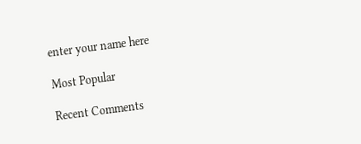enter your name here

Most Popular

Recent Comments